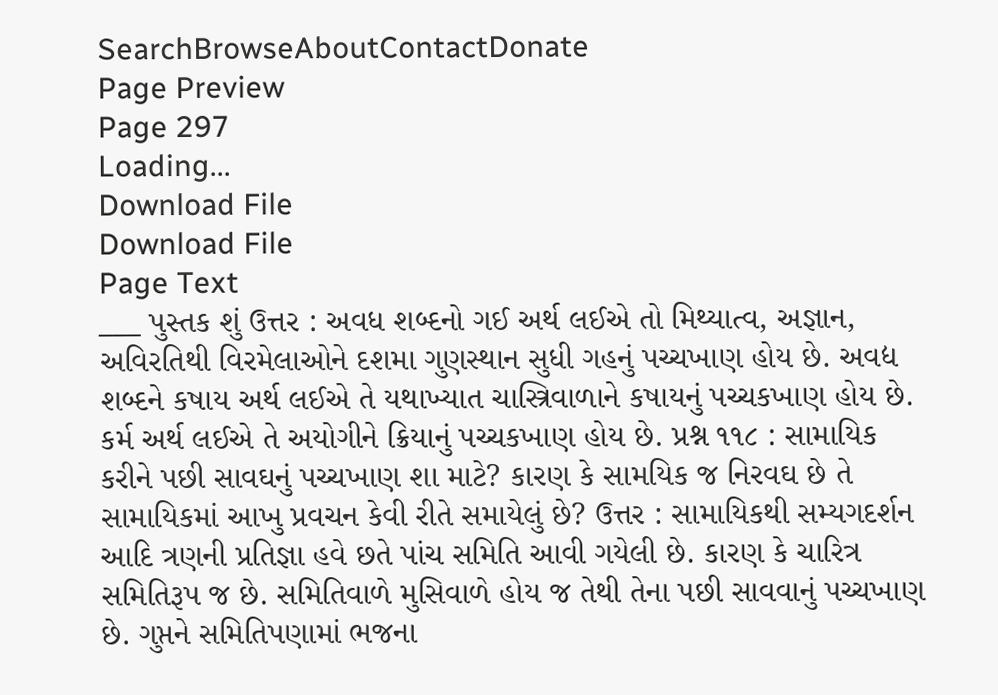SearchBrowseAboutContactDonate
Page Preview
Page 297
Loading...
Download File
Download File
Page Text
___ પુસ્તક શું ઉત્તર : અવધ શબ્દનો ગઈ અર્થ લઈએ તો મિથ્યાત્વ, અજ્ઞાન, અવિરતિથી વિરમેલાઓને દશમા ગુણસ્થાન સુધી ગહનું પચ્ચખાણ હોય છે. અવદ્ય શબ્દને કષાય અર્થ લઈએ તે યથાખ્યાત ચાસ્ત્રિવાળાને કષાયનું પચ્ચકખાણ હોય છે. કર્મ અર્થ લઈએ તે અયોગીને ક્રિયાનું પચ્ચકખાણ હોય છે. પ્રશ્ન ૧૧૮ : સામાયિક કરીને પછી સાવઘનું પચ્ચખાણ શા માટે? કારણ કે સામયિક જ નિરવઘ છે તે સામાયિકમાં આખુ પ્રવચન કેવી રીતે સમાયેલું છે? ઉત્તર : સામાયિકથી સમ્યગદર્શન આદિ ત્રણની પ્રતિજ્ઞા હવે છતે પાંચ સમિતિ આવી ગયેલી છે. કારણ કે ચારિત્ર સમિતિરૂપ જ છે. સમિતિવાળે મુસિવાળે હોય જ તેથી તેના પછી સાવવાનું પચ્ચખાણ છે. ગુપ્તને સમિતિપણામાં ભજના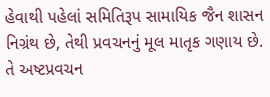હેવાથી પહેલાં સમિતિરૂપ સામાયિક જૈન શાસન નિગ્રંથ છે, તેથી પ્રવચનનું મૂલ માતૃક ગણાય છે. તે અષ્ટપ્રવચન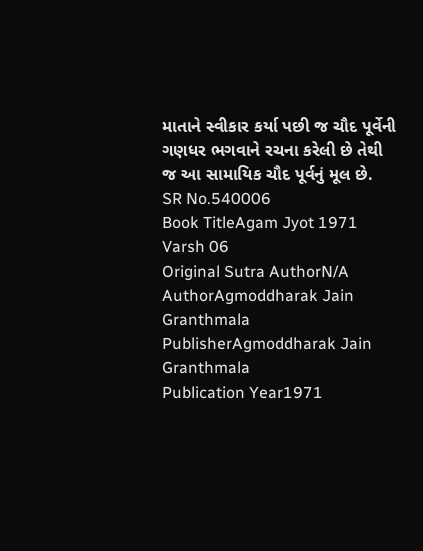માતાને સ્વીકાર કર્યા પછી જ ચૌદ પૂર્વેની ગણધર ભગવાને રચના કરેલી છે તેથી જ આ સામાયિક ચૌદ પૂર્વનું મૂલ છે.
SR No.540006
Book TitleAgam Jyot 1971 Varsh 06
Original Sutra AuthorN/A
AuthorAgmoddharak Jain Granthmala
PublisherAgmoddharak Jain Granthmala
Publication Year1971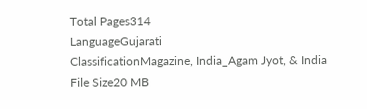Total Pages314
LanguageGujarati
ClassificationMagazine, India_Agam Jyot, & India
File Size20 MB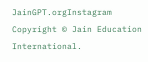JainGPT.orgInstagram
Copyright © Jain Education International.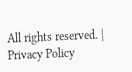All rights reserved. | Privacy Policy